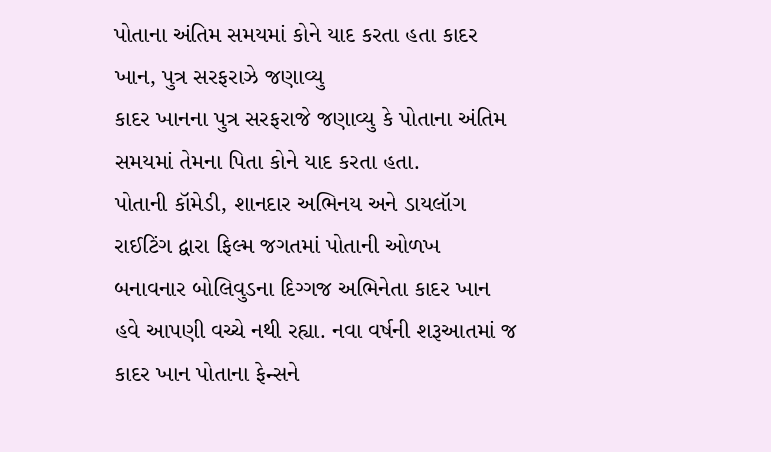પોતાના અંતિમ સમયમાં કોને યાદ કરતા હતા કાદર ખાન, પુત્ર સરફરાઝે જણાવ્યુ
કાદર ખાનના પુત્ર સરફરાજે જણાવ્યુ કે પોતાના અંતિમ સમયમાં તેમના પિતા કોને યાદ કરતા હતા.
પોતાની કૉમેડી, શાનદાર અભિનય અને ડાયલૉગ રાઈટિંગ દ્વારા ફિલ્મ જગતમાં પોતાની ઓળખ બનાવનાર બોલિવુડના દિગ્ગજ અભિનેતા કાદર ખાન હવે આપણી વચ્ચે નથી રહ્યા. નવા વર્ષની શરૂઆતમાં જ કાદર ખાન પોતાના ફેન્સને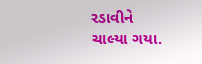રડાવીને ચાલ્યા ગયા.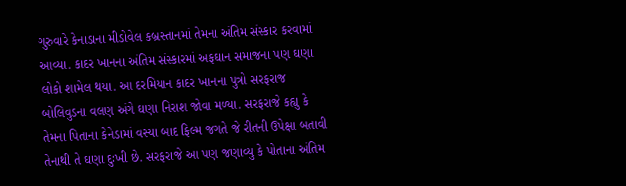ગુરુવારે કેનાડાના મીડોવેલ કબ્રસ્તાનમાં તેમના અંતિમ સંસ્કાર કરવામાં આવ્યા. કાદર ખાનના અંતિમ સંસ્કારમાં અફઘાન સમાજના પણ ઘણા લોકો શામેલ થયા. આ દરમિયાન કાદર ખાનના પુત્રો સરફરાજ બોલિવુડના વલણ અંગે ઘણા નિરાશ જોવા મળ્યા. સરફરાજે કહ્યુ કે તેમના પિતાના કેનેડામાં વસ્યા બાદ ફિલ્મ જગતે જે રીતની ઉપેક્ષા બતાવી તેનાથી તે ઘણા દુઃખી છે. સરફરાજે આ પણ જણાવ્યુ કે પોતાના અંતિમ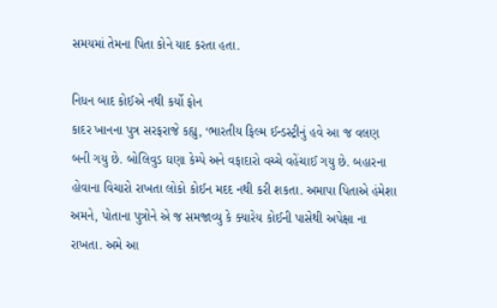સમયમાં તેમના પિતા કોને યાદ કરતા હતા.

નિધન બાદ કોઈએ નથી કર્યો ફોન
કાદર ખાનના પુત્ર સરફરાજે કહ્યુ, ‘ભારતીય ફિલ્મ ઈન્ડસ્ટ્રીનું હવે આ જ વલણ બની ગયુ છે. બોલિવુડ ઘણા કેમ્પે અને વફાદારો વચ્ચે વહેંચાઈ ગયુ છે. બહારના હોવાના વિચારો રાખતા લોકો કોઈન મદદ નથી કરી શકતા. અમાપા પિતાએ હંમેશા અમને, પોતાના પુત્રોને એ જ સમજાવ્યુ કે ક્યારેય કોઈની પાસેથી અપેક્ષા ના રાખતા. અમે આ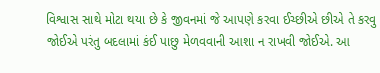વિશ્વાસ સાથે મોટા થયા છે કે જીવનમાં જે આપણે કરવા ઈચ્છીએ છીએ તે કરવુ જોઈએ પરંતુ બદલામાં કંઈ પાછુ મેળવવાની આશા ન રાખવી જોઈએ. આ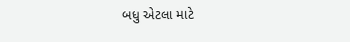બધુ એટલા માટે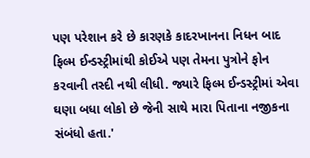પણ પરેશાન કરે છે કારણકે કાદરખાનના નિધન બાદ ફિલ્મ ઈન્ડસ્ટ્રીમાંથી કોઈએ પણ તેમના પુત્રોને ફોન કરવાની તસ્દી નથી લીધી. જ્યારે ફિલ્મ ઈન્ડસ્ટ્રીમાં એવા ઘણા બધા લોકો છે જેની સાથે મારા પિતાના નજીકના સંબંધો હતા.'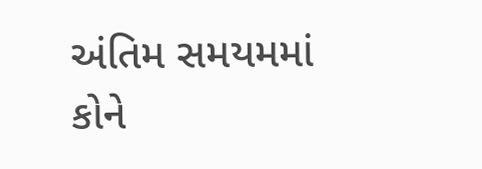અંતિમ સમયમમાં કોને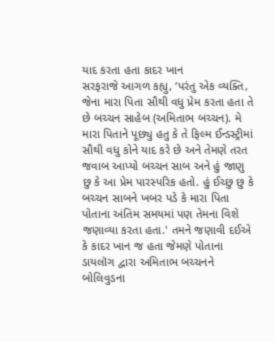યાદ કરતા હતા કાદર ખાન
સરફરાજે આગળ કહ્યુ, ‘પરંતુ એક વ્યક્તિ, જેના મારા પિતા સૌથી વધુ પ્રેમ કરતા હતા તે છે બચ્ચન સાહેબ (અમિતાભ બચ્ચન). મે મારા પિતાને પૂછ્યુ હતુ કે તે ફિલ્મ ઈન્ડસ્ટ્રીમાં સૌથી વધુ કોને યાદ કરે છે અને તેમણે તરત જવાબ આપ્યો બચ્ચન સાબ અને હું જાણુ છુ કે આ પ્રેમ પારસ્પરિક હતો. હું ઈચ્છુ છુ કે બચ્ચન સાબને ખબર પડે કે મારા પિતા પોતાના અંતિમ સમયમાં પણ તેમના વિશે જણાવ્યા કરતા હતા.' તમને જણાવી દઈએ કે કાદર ખાન જ હતા જેમણે પોતાના ડાયલૉગ દ્વારા અમિતાભ બચ્ચનને બોલિવુડના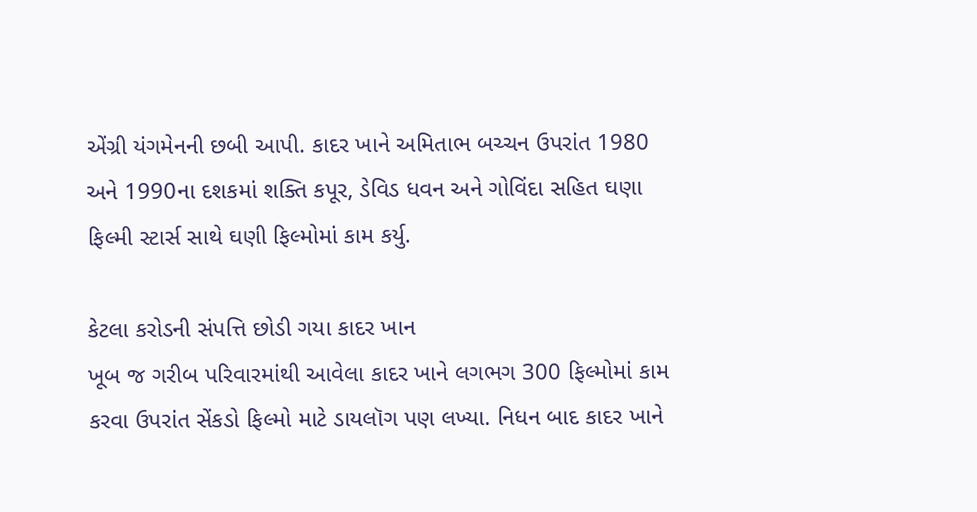એંગ્રી યંગમેનની છબી આપી. કાદર ખાને અમિતાભ બચ્ચન ઉપરાંત 1980 અને 1990ના દશકમાં શક્તિ કપૂર, ડેવિડ ધવન અને ગોવિંદા સહિત ઘણા ફિલ્મી સ્ટાર્સ સાથે ઘણી ફિલ્મોમાં કામ કર્યુ.

કેટલા કરોડની સંપત્તિ છોડી ગયા કાદર ખાન
ખૂબ જ ગરીબ પરિવારમાંથી આવેલા કાદર ખાને લગભગ 300 ફિલ્મોમાં કામ કરવા ઉપરાંત સેંકડો ફિલ્મો માટે ડાયલૉગ પણ લખ્યા. નિધન બાદ કાદર ખાને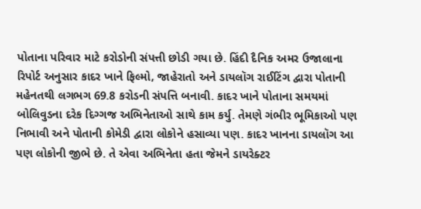પોતાના પરિવાર માટે કરોડોની સંપત્તી છોડી ગયા છે. હિંદી દૈનિક અમર ઉજાલાના રિપોર્ટ અનુસાર કાદર ખાને ફિલ્મો, જાહેરાતો અને ડાયલૉગ રાઈટિંગ દ્વારા પોતાની મહેનતથી લગભગ 69.8 કરોડની સંપત્તિ બનાવી. કાદર ખાને પોતાના સમયમાં બોલિવુડના દરેક દિગ્ગજ અભિનેતાઓ સાથે કામ કર્યુ. તેમણે ગંભીર ભૂમિકાઓ પણ નિભાવી અને પોતાની કોમેડી દ્વારા લોકોને હસાવ્યા પણ. કાદર ખાનના ડાયલૉગ આ પણ લોકોની જીભે છે. તે એવા અભિનેતા હતા જેમને ડાયરેક્ટર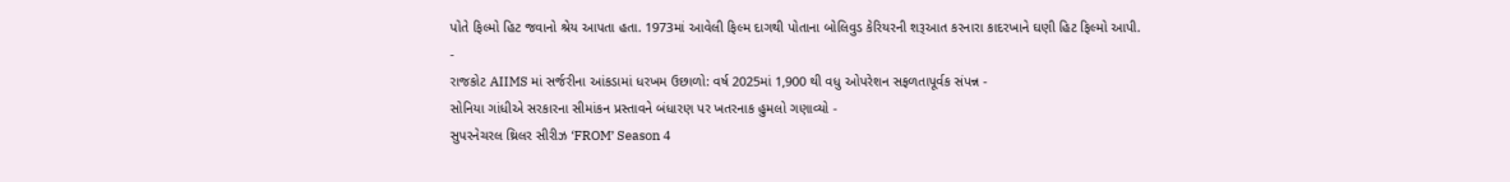પોતે ફિલ્મો હિટ જવાનો શ્રેય આપતા હતા. 1973માં આવેલી ફિલ્મ દાગથી પોતાના બોલિવુડ કેરિયરની શરૂઆત કરનારા કાદરખાને ઘણી હિટ ફિલ્મો આપી.
-
રાજકોટ AIIMS માં સર્જરીના આંકડામાં ધરખમ ઉછાળો: વર્ષ 2025માં 1,900 થી વધુ ઓપરેશન સફળતાપૂર્વક સંપન્ન -
સોનિયા ગાંધીએ સરકારના સીમાંકન પ્રસ્તાવને બંધારણ પર ખતરનાક હુમલો ગણાવ્યો -
સુપરનેચરલ થ્રિલર સીરીઝ ‘FROM’ Season 4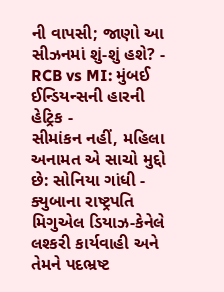ની વાપસી; જાણો આ સીઝનમાં શું-શું હશે? -
RCB vs MI: મુંબઈ ઈન્ડિયન્સની હારની હેટ્રિક -
સીમાંકન નહીં, મહિલા અનામત એ સાચો મુદ્દો છે: સોનિયા ગાંધી -
ક્યુબાના રાષ્ટ્રપતિ મિગુએલ ડિયાઝ-કેનેલે લશ્કરી કાર્યવાહી અને તેમને પદભ્રષ્ટ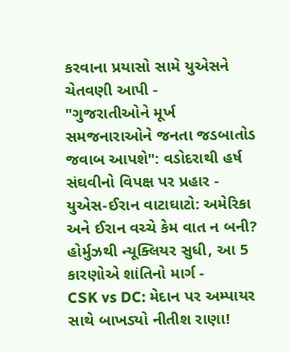કરવાના પ્રયાસો સામે યુએસને ચેતવણી આપી -
"ગુજરાતીઓને મૂર્ખ સમજનારાઓને જનતા જડબાતોડ જવાબ આપશે": વડોદરાથી હર્ષ સંઘવીનો વિપક્ષ પર પ્રહાર -
યુએસ-ઈરાન વાટાઘાટો: અમેરિકા અને ઈરાન વચ્ચે કેમ વાત ન બની? હોર્મુઝથી ન્યૂક્લિયર સુધી, આ 5 કારણોએ શાંતિનો માર્ગ -
CSK vs DC: મેદાન પર અમ્પાયર સાથે બાખડ્યો નીતીશ રાણા!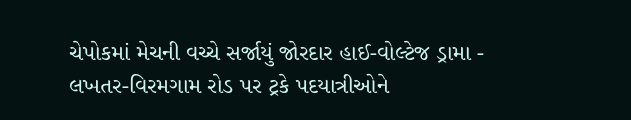ચેપોકમાં મેચની વચ્ચે સર્જાયું જોરદાર હાઈ-વોલ્ટેજ ડ્રામા -
લખતર-વિરમગામ રોડ પર ટ્રકે પદયાત્રીઓને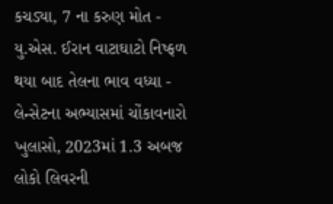કચડ્યા, 7 ના કરુણ મોત -
યુ.એસ. ઈરાન વાટાઘાટો નિષ્ફળ થયા બાદ તેલના ભાવ વધ્યા -
લેન્સેટના અભ્યાસમાં ચોંકાવનારો ખુલાસો, 2023માં 1.3 અબજ લોકો લિવરની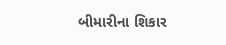બીમારીના શિકાર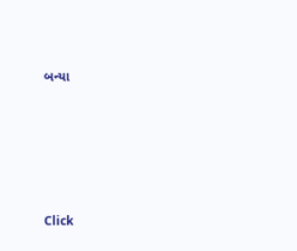બન્યા





Click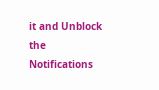it and Unblock the Notifications